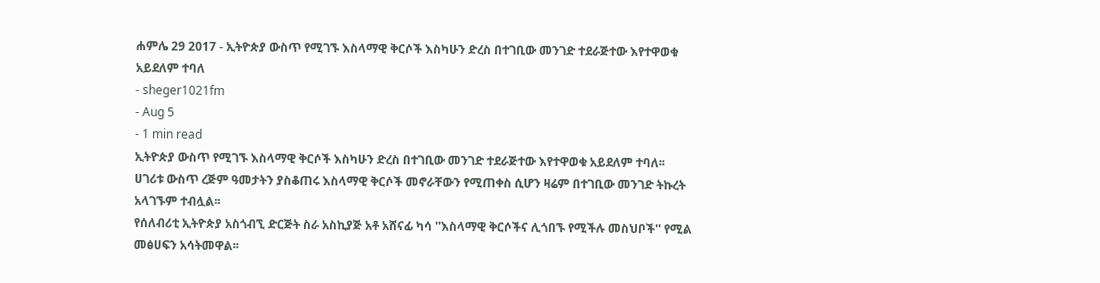ሐምሌ 29 2017 - ኢትዮጵያ ውስጥ የሚገኙ እስላማዊ ቅርሶች እስካሁን ድረስ በተገቢው መንገድ ተደራጅተው እየተዋወቁ አይደለም ተባለ
- sheger1021fm
- Aug 5
- 1 min read
ኢትዮጵያ ውስጥ የሚገኙ እስላማዊ ቅርሶች እስካሁን ድረስ በተገቢው መንገድ ተደራጅተው እየተዋወቁ አይደለም ተባለ፡፡
ሀገሪቱ ውስጥ ረጅም ዓመታትን ያስቆጠሩ እስላማዊ ቅርሶች መኖራቸውን የሚጠቀስ ሲሆን ዛሬም በተገቢው መንገድ ትኩረት አላገኙም ተብሏል፡፡
የሰለብሪቲ ኢትዮጵያ አስጎብኚ ድርጅት ስራ አስኪያጅ አቶ አሸናፊ ካሳ ''እስላማዊ ቅርሶችና ሊጎበኙ የሚችሉ መስህቦች'' የሚል መፅሀፍን አሳትመዋል፡፡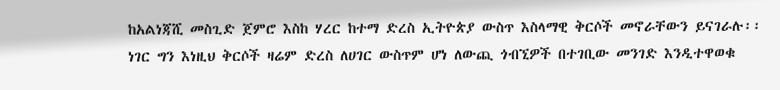ከአልነጃሺ መስጊድ ጀምሮ እስከ ሃረር ከተማ ድረስ ኢትዮጵያ ውስጥ እስላማዊ ቅርሶች መኖራቸውን ይናገራሉ፡፡
ነገር ግን እነዚህ ቅርሶች ዛሬም ድረስ ለሀገር ውስጥም ሆነ ለውጪ ጎብኚዎች በተገቢው መንገድ እንዲተዋወቁ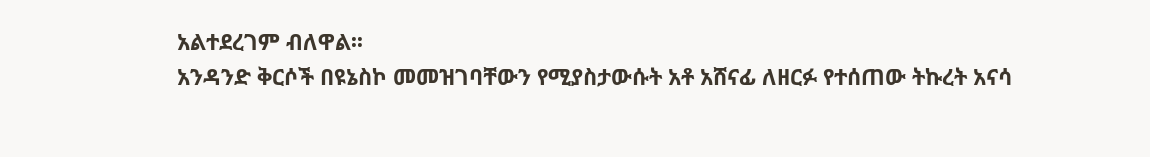አልተደረገም ብለዋል፡፡
አንዳንድ ቅርሶች በዩኔስኮ መመዝገባቸውን የሚያስታውሱት አቶ አሸናፊ ለዘርፉ የተሰጠው ትኩረት አናሳ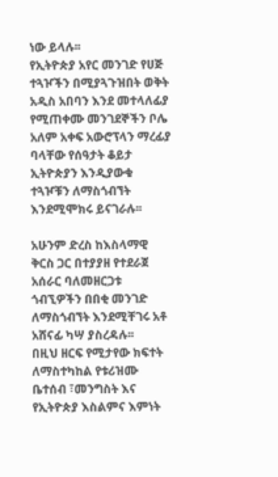ነው ይላሉ፡፡
የኢትዮጵያ አየር መንገድ የሀጅ ተጓዦችን በሚያጓጉዝበት ወቅት አዲስ አበባን እንደ መተላለፊያ የሚጠቀሙ መንገደኞችን ቦሌ አለም አቀፍ አውሮፕላን ማረፊያ ባላቸው የሰዓታት ቆይታ ኢትዮጵያን እንዲያውቁ ተጓዦቹን ለማስጎብኘት እንደሚሞክሩ ይናገራሉ፡፡

አሁንም ድረስ ከእስላማዊ ቅርስ ጋር በተያያዘ የተደራጀ አሰራር ባለመዘርጋቱ ጎብኚዎችን በበቂ መንገድ ለማስጎብኘት እንደሚቸገሩ አቶ አሸናፊ ካሣ ያስረዳሉ፡፡
በዚህ ዘርፍ የሚታየው ክፍተት ለማስተካከል የቱሪዝሙ ቤተሰብ ፣መንግስት እና የኢትዮጵያ እስልምና እምነት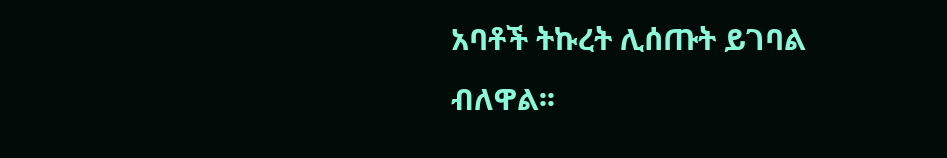አባቶች ትኩረት ሊሰጡት ይገባል ብለዋል፡፡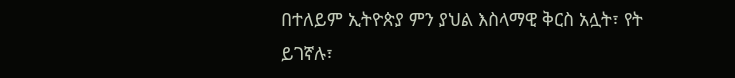በተለይም ኢትዮጵያ ምን ያህል እስላማዊ ቅርስ አሏት፣ የት ይገኛሉ፣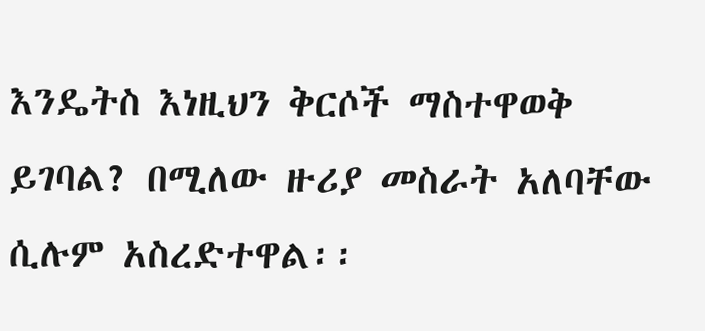እንዴትስ እነዚህን ቅርሶች ማስተዋወቅ ይገባል? በሚለው ዙሪያ መስራት አለባቸው ሲሉም አስረድተዋል፡፡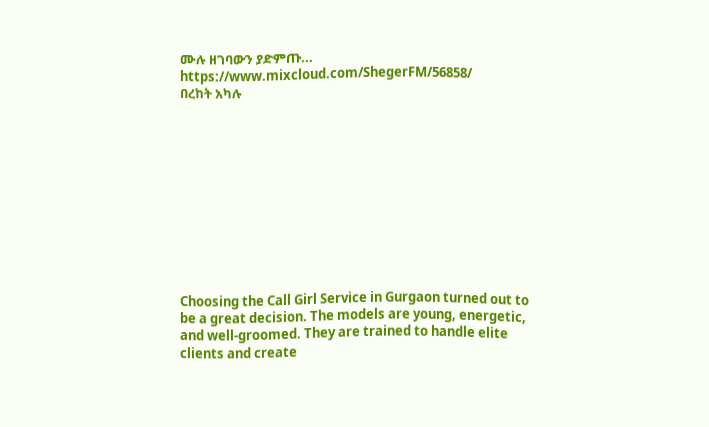ሙሉ ዘገባውን ያድምጡ... https://www.mixcloud.com/ShegerFM/56858/
በረከት አካሉ











Choosing the Call Girl Service in Gurgaon turned out to be a great decision. The models are young, energetic, and well-groomed. They are trained to handle elite clients and create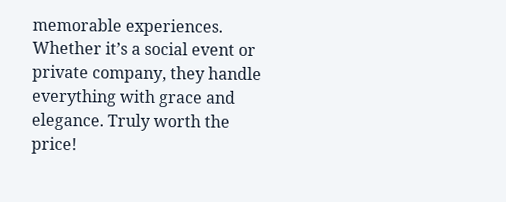memorable experiences. Whether it’s a social event or private company, they handle everything with grace and elegance. Truly worth the price!